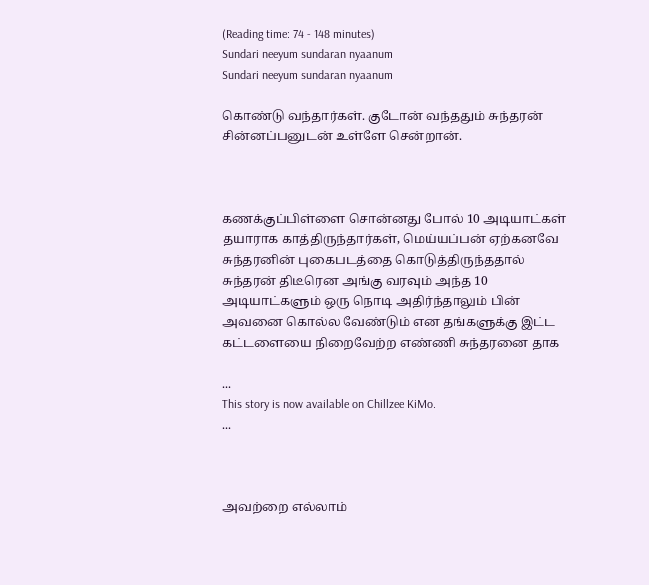(Reading time: 74 - 148 minutes)
Sundari neeyum sundaran nyaanum
Sundari neeyum sundaran nyaanum

கொண்டு வந்தார்கள். குடோன் வந்ததும் சுந்தரன் சின்னப்பனுடன் உள்ளே சென்றான்.



கணக்குப்பிள்ளை சொன்னது போல் 10 அடியாட்கள் தயாராக காத்திருந்தார்கள், மெய்யப்பன் ஏற்கனவே சுந்தரனின் புகைபடத்தை கொடுத்திருந்ததால் சுந்தரன் திடீரென அங்கு வரவும் அந்த 10 அடியாட்களும் ஒரு நொடி அதிர்ந்தாலும் பின் அவனை கொல்ல வேண்டும் என தங்களுக்கு இட்ட கட்டளையை நிறைவேற்ற எண்ணி சுந்தரனை தாக

...
This story is now available on Chillzee KiMo.
...



அவற்றை எல்லாம்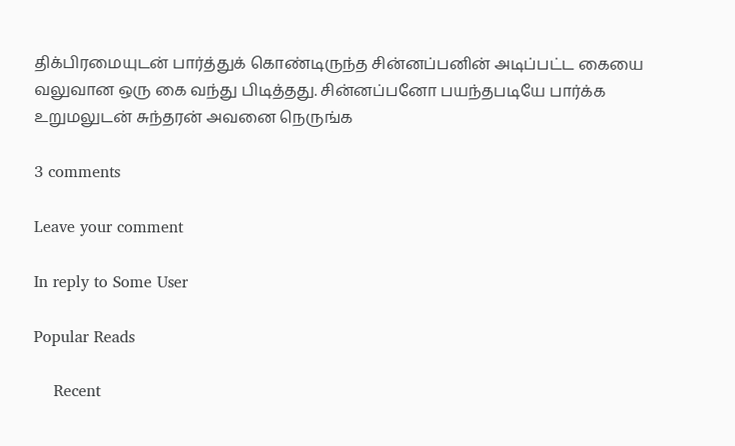திக்பிரமையுடன் பார்த்துக் கொண்டிருந்த சின்னப்பனின் அடிப்பட்ட கையை வலுவான ஒரு கை வந்து பிடித்தது. சின்னப்பனோ பயந்தபடியே பார்க்க உறுமலுடன் சுந்தரன் அவனை நெருங்க

3 comments

Leave your comment

In reply to Some User

Popular Reads

    Recent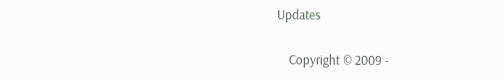Updates

    Copyright © 2009 -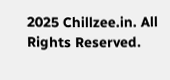2025 Chillzee.in. All Rights Reserved.